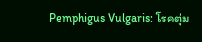Pemphigus Vulgaris: โรคตุ่ม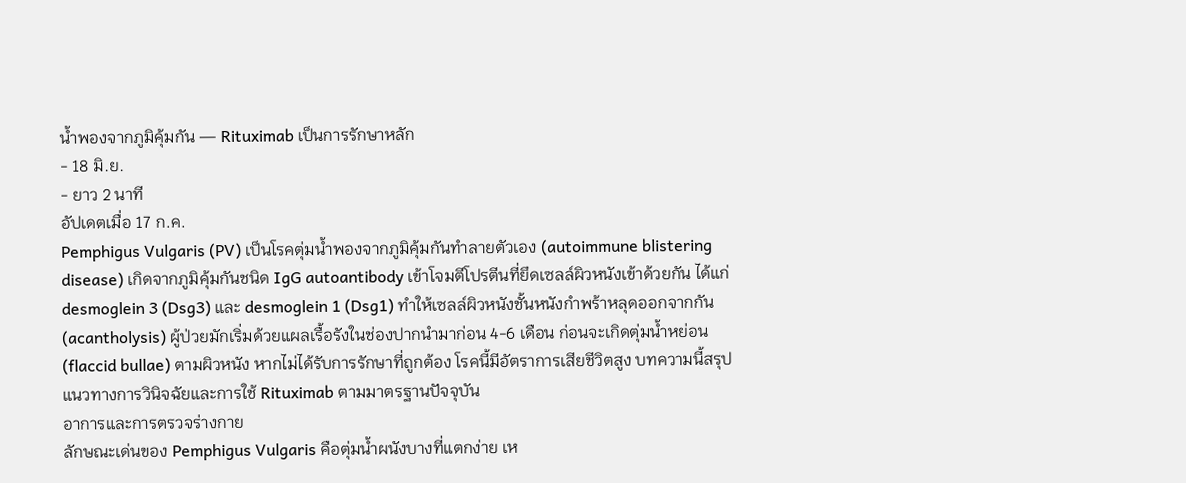น้ำพองจากภูมิคุ้มกัน — Rituximab เป็นการรักษาหลัก
- 18 มิ.ย.
- ยาว 2 นาที
อัปเดตเมื่อ 17 ก.ค.
Pemphigus Vulgaris (PV) เป็นโรคตุ่มน้ำพองจากภูมิคุ้มกันทำลายตัวเอง (autoimmune blistering disease) เกิดจากภูมิคุ้มกันชนิด IgG autoantibody เข้าโจมตีโปรตีนที่ยึดเซลล์ผิวหนังเข้าด้วยกัน ได้แก่ desmoglein 3 (Dsg3) และ desmoglein 1 (Dsg1) ทำให้เซลล์ผิวหนังชั้นหนังกำพร้าหลุดออกจากกัน (acantholysis) ผู้ป่วยมักเริ่มด้วยแผลเรื้อรังในช่องปากนำมาก่อน 4-6 เดือน ก่อนจะเกิดตุ่มน้ำหย่อน (flaccid bullae) ตามผิวหนัง หากไม่ได้รับการรักษาที่ถูกต้อง โรคนี้มีอัตราการเสียชีวิตสูง บทความนี้สรุปแนวทางการวินิจฉัยและการใช้ Rituximab ตามมาตรฐานปัจจุบัน
อาการและการตรวจร่างกาย
ลักษณะเด่นของ Pemphigus Vulgaris คือตุ่มน้ำผนังบางที่แตกง่าย เห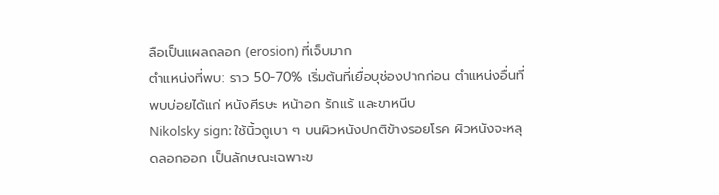ลือเป็นแผลถลอก (erosion) ที่เจ็บมาก
ตำแหน่งที่พบ: ราว 50-70% เริ่มต้นที่เยื่อบุช่องปากก่อน ตำแหน่งอื่นที่พบบ่อยได้แก่ หนังศีรษะ หน้าอก รักแร้ และขาหนีบ
Nikolsky sign: ใช้นิ้วถูเบา ๆ บนผิวหนังปกติข้างรอยโรค ผิวหนังจะหลุดลอกออก เป็นลักษณะเฉพาะข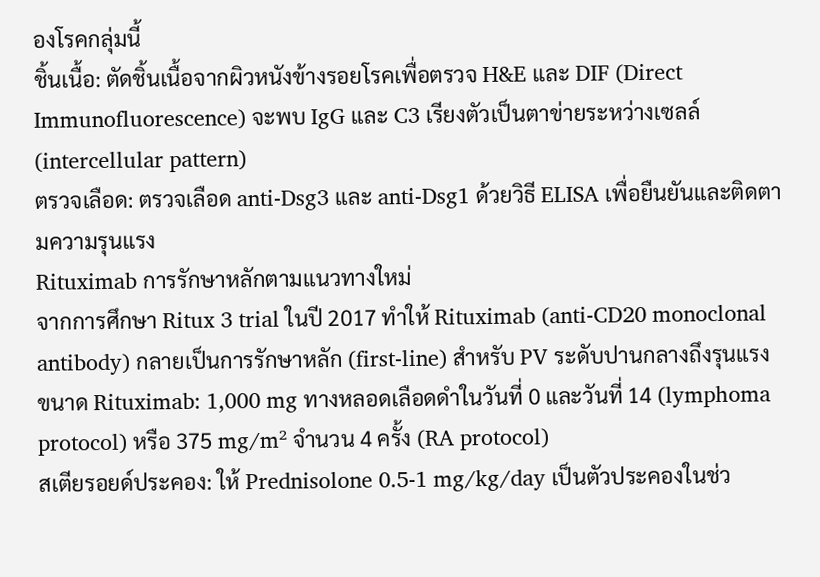องโรคกลุ่มนี้
ชิ้นเนื้อ: ตัดชิ้นเนื้อจากผิวหนังข้างรอยโรคเพื่อตรวจ H&E และ DIF (Direct Immunofluorescence) จะพบ IgG และ C3 เรียงตัวเป็นตาข่ายระหว่างเซลล์ (intercellular pattern)
ตรวจเลือด: ตรวจเลือด anti-Dsg3 และ anti-Dsg1 ด้วยวิธี ELISA เพื่อยืนยันและติดตามความรุนแรง
Rituximab การรักษาหลักตามแนวทางใหม่
จากการศึกษา Ritux 3 trial ในปี 2017 ทำให้ Rituximab (anti-CD20 monoclonal antibody) กลายเป็นการรักษาหลัก (first-line) สำหรับ PV ระดับปานกลางถึงรุนแรง
ขนาด Rituximab: 1,000 mg ทางหลอดเลือดดำในวันที่ 0 และวันที่ 14 (lymphoma protocol) หรือ 375 mg/m² จำนวน 4 ครั้ง (RA protocol)
สเตียรอยด์ประคอง: ให้ Prednisolone 0.5-1 mg/kg/day เป็นตัวประคองในช่ว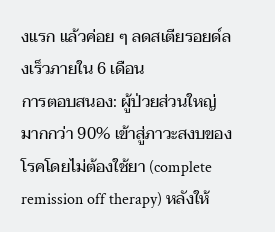งแรก แล้วค่อย ๆ ลดสเตียรอยด์ลงเร็วภายใน 6 เดือน
การตอบสนอง: ผู้ป่วยส่วนใหญ่มากกว่า 90% เข้าสู่ภาวะสงบของโรคโดยไม่ต้องใช้ยา (complete remission off therapy) หลังให้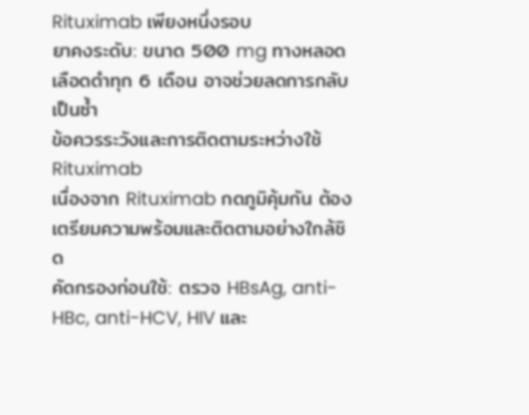Rituximab เพียงหนึ่งรอบ
ยาคงระดับ: ขนาด 500 mg ทางหลอดเลือดดำทุก 6 เดือน อาจช่วยลดการกลับเป็นซ้ำ
ข้อควรระวังและการติดตามระหว่างใช้ Rituximab
เนื่องจาก Rituximab กดภูมิคุ้มกัน ต้องเตรียมความพร้อมและติดตามอย่างใกล้ชิด
คัดกรองก่อนใช้: ตรวจ HBsAg, anti-HBc, anti-HCV, HIV และ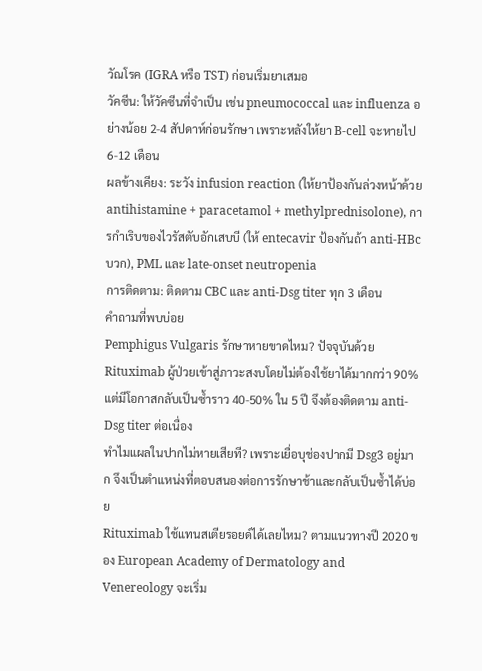วัณโรค (IGRA หรือ TST) ก่อนเริ่มยาเสมอ
วัคซีน: ให้วัคซีนที่จำเป็น เช่น pneumococcal และ influenza อย่างน้อย 2-4 สัปดาห์ก่อนรักษา เพราะหลังให้ยา B-cell จะหายไป 6-12 เดือน
ผลข้างเคียง: ระวัง infusion reaction (ให้ยาป้องกันล่วงหน้าด้วย antihistamine + paracetamol + methylprednisolone), การกำเริบของไวรัสตับอักเสบบี (ให้ entecavir ป้องกันถ้า anti-HBc บวก), PML และ late-onset neutropenia
การติดตาม: ติดตาม CBC และ anti-Dsg titer ทุก 3 เดือน
คำถามที่พบบ่อย
Pemphigus Vulgaris รักษาหายขาดไหม? ปัจจุบันด้วย Rituximab ผู้ป่วยเข้าสู่ภาวะสงบโดยไม่ต้องใช้ยาได้มากกว่า 90% แต่มีโอกาสกลับเป็นซ้ำราว 40-50% ใน 5 ปี จึงต้องติดตาม anti-Dsg titer ต่อเนื่อง
ทำไมแผลในปากไม่หายเสียที? เพราะเยื่อบุช่องปากมี Dsg3 อยู่มาก จึงเป็นตำแหน่งที่ตอบสนองต่อการรักษาช้าและกลับเป็นซ้ำได้บ่อย
Rituximab ใช้แทนสเตียรอยด์ได้เลยไหม? ตามแนวทางปี 2020 ของ European Academy of Dermatology and Venereology จะเริ่ม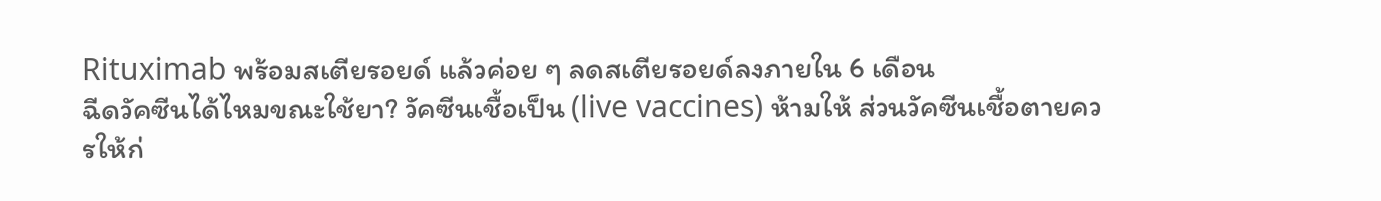Rituximab พร้อมสเตียรอยด์ แล้วค่อย ๆ ลดสเตียรอยด์ลงภายใน 6 เดือน
ฉีดวัคซีนได้ไหมขณะใช้ยา? วัคซีนเชื้อเป็น (live vaccines) ห้ามให้ ส่วนวัคซีนเชื้อตายควรให้ก่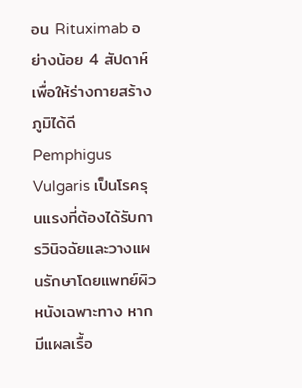อน Rituximab อย่างน้อย 4 สัปดาห์เพื่อให้ร่างกายสร้างภูมิได้ดี
Pemphigus Vulgaris เป็นโรครุนแรงที่ต้องได้รับการวินิจฉัยและวางแผนรักษาโดยแพทย์ผิวหนังเฉพาะทาง หากมีแผลเรื้อ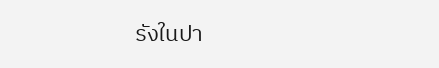รังในปา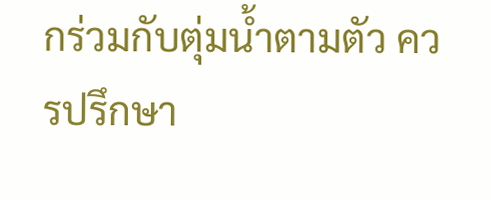กร่วมกับตุ่มน้ำตามตัว ควรปรึกษา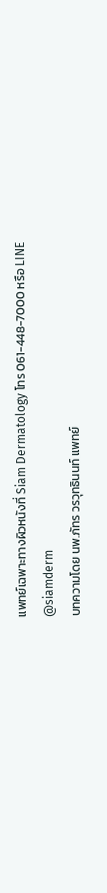แพทย์เฉพาะทางผิวหนังที่ Siam Dermatology โทร 061-448-7000 หรือ LINE @siamderm
บทความโดย นพ.ภัทร วรวุทธินนท์ แพทย์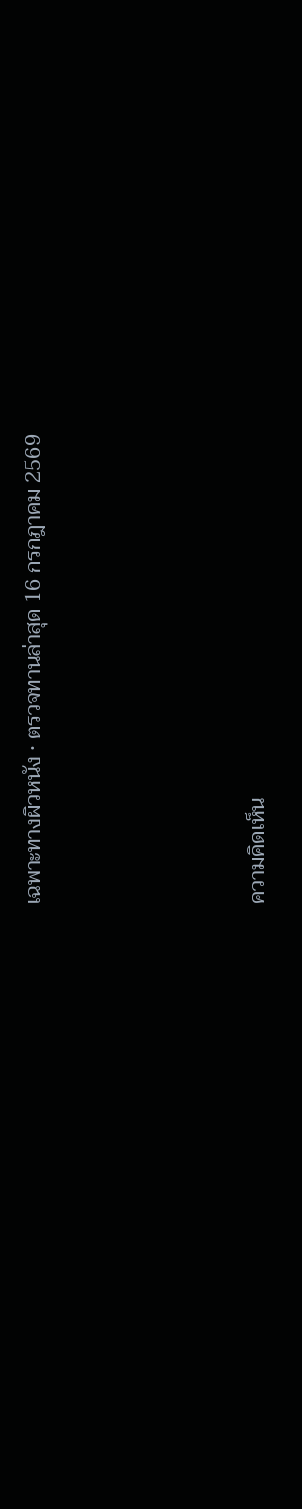เฉพาะทางผิวหนัง · ตรวจทานล่าสุด 16 กรกฎาคม 2569




ความคิดเห็น